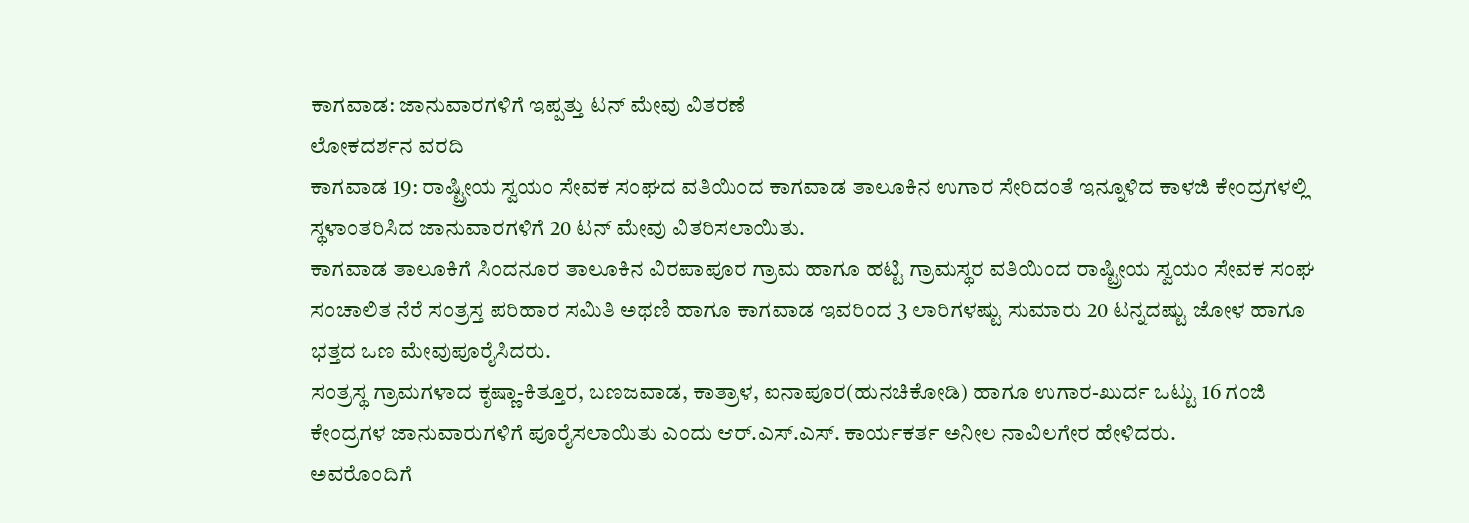ಕಾಗವಾಡ: ಜಾನುವಾರಗಳಿಗೆ ಇಪ್ಪತ್ತು ಟನ್ ಮೇವು ವಿತರಣೆ
ಲೋಕದರ್ಶನ ವರದಿ
ಕಾಗವಾಡ 19: ರಾಷ್ಟ್ರೀಯ ಸ್ವಯಂ ಸೇವಕ ಸಂಘದ ವತಿಯಿಂದ ಕಾಗವಾಡ ತಾಲೂಕಿನ ಉಗಾರ ಸೇರಿದಂತೆ ಇನ್ನೂಳಿದ ಕಾಳಜಿ ಕೇಂದ್ರಗಳಲ್ಲಿ ಸ್ಥಳಾಂತರಿಸಿದ ಜಾನುವಾರಗಳಿಗೆ 20 ಟನ್ ಮೇವು ವಿತರಿಸಲಾಯಿತು.
ಕಾಗವಾಡ ತಾಲೂಕಿಗೆ ಸಿಂದನೂರ ತಾಲೂಕಿನ ವಿರಪಾಪೂರ ಗ್ರಾಮ ಹಾಗೂ ಹಟ್ಟಿ ಗ್ರಾಮಸ್ಥರ ವತಿಯಿಂದ ರಾಷ್ಟ್ರೀಯ ಸ್ವಯಂ ಸೇವಕ ಸಂಘ ಸಂಚಾಲಿತ ನೆರೆ ಸಂತ್ರಸ್ತ ಪರಿಹಾರ ಸಮಿತಿ ಅಥಣಿ ಹಾಗೂ ಕಾಗವಾಡ ಇವರಿಂದ 3 ಲಾರಿಗಳಷ್ಟು ಸುಮಾರು 20 ಟನ್ನದಷ್ಟು ಜೋಳ ಹಾಗೂ ಭತ್ತದ ಒಣ ಮೇವುಪೂರೈಸಿದರು.
ಸಂತ್ರಸ್ಥ ಗ್ರಾಮಗಳಾದ ಕೃಷ್ಣಾ-ಕಿತ್ತೂರ, ಬಣಜವಾಡ, ಕಾತ್ರಾಳ, ಐನಾಪೂರ(ಹುನಚಿಕೋಡಿ) ಹಾಗೂ ಉಗಾರ-ಖುರ್ದ ಒಟ್ಟು 16 ಗಂಜಿ ಕೇಂದ್ರಗಳ ಜಾನುವಾರುಗಳಿಗೆ ಪೂರೈಸಲಾಯಿತು ಎಂದು ಆರ್.ಎಸ್.ಎಸ್. ಕಾರ್ಯಕರ್ತ ಅನೀಲ ನಾವಿಲಗೇರ ಹೇಳಿದರು.
ಅವರೊಂದಿಗೆ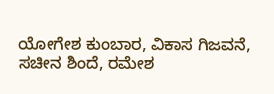ಯೋಗೇಶ ಕುಂಬಾರ, ವಿಕಾಸ ಗಿಜವನೆ, ಸಚೀನ ಶಿಂದೆ, ರಮೇಶ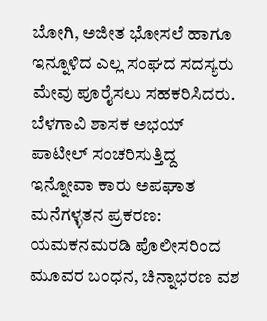ಬೋಗಿ, ಅಜೀತ ಭೋಸಲೆ ಹಾಗೂ ಇನ್ನೂಳಿದ ಎಲ್ಲ ಸಂಘದ ಸದಸ್ಯರು ಮೇವು ಪೂರೈಸಲು ಸಹಕರಿಸಿದರು.
ಬೆಳಗಾವಿ ಶಾಸಕ ಅಭಯ್ ಪಾಟೀಲ್ ಸಂಚರಿಸುತ್ತಿದ್ದ ಇನ್ನೋವಾ ಕಾರು ಅಪಘಾತ
ಮನೆಗಳ್ಳತನ ಪ್ರಕರಣ: ಯಮಕನಮರಡಿ ಪೊಲೀಸರಿಂದ ಮೂವರ ಬಂಧನ, ಚಿನ್ನಾಭರಣ ವಶ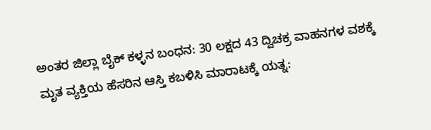ಅಂತರ ಜಿಲ್ಲಾ ಬೈಕ್ ಕಳ್ಳನ ಬಂಧನ: 30 ಲಕ್ಷದ 43 ದ್ವಿಚಕ್ರ ವಾಹನಗಳ ವಶಕ್ಕೆ
ಮೃತ ವ್ಯಕ್ತಿಯ ಹೆಸರಿನ ಆಸ್ತಿ ಕಬಳಿಸಿ ಮಾರಾಟಕ್ಕೆ ಯತ್ನ: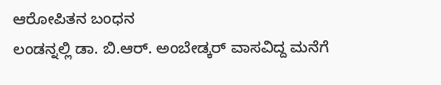ಆರೋಪಿತನ ಬಂಧನ
ಲಂಡನ್ನಲ್ಲಿ ಡಾ. ಬಿ.ಆರ್. ಅಂಬೇಡ್ಕರ್ ವಾಸವಿದ್ದ ಮನೆಗೆ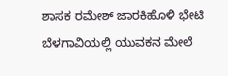ಶಾಸಕ ರಮೇಶ್ ಜಾರಕಿಹೊಳಿ ಭೇಟಿ
ಬೆಳಗಾವಿಯಲ್ಲಿ ಯುವಕನ ಮೇಲೆ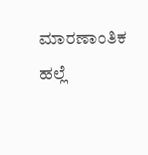ಮಾರಣಾಂತಿಕ ಹಲ್ಲೆ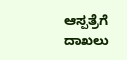ಆಸ್ಪತ್ರೆಗೆ ದಾಖಲು